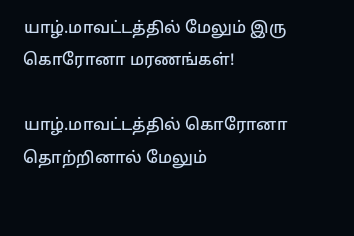யாழ்.மாவட்டத்தில் மேலும் இரு கொரோனா மரணங்கள்!

யாழ்.மாவட்டத்தில் கொரோனா தொற்றினால் மேலும்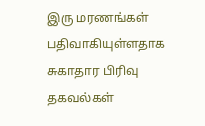இரு மரணங்கள் பதிவாகியுள்ளதாக சுகாதார பிரிவு தகவல்கள்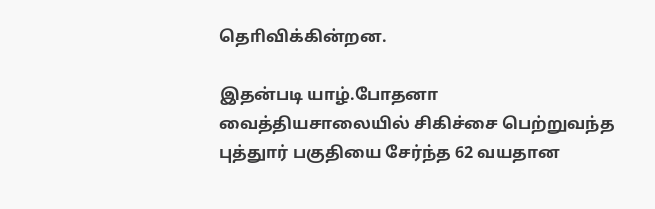தொிவிக்கின்றன.

இதன்படி யாழ்.போதனா வைத்தியசாலையில் சிகிச்சை பெற்றுவந்த புத்துார் பகுதியை சேர்ந்த 62 வயதான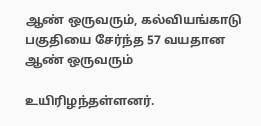ஆண் ஒருவரும், கல்வியங்காடு பகுதியை சேர்ந்த 57 வயதான ஆண் ஒருவரும்

உயிரிழந்தள்ளனர்.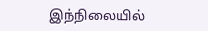இந்நிலையில்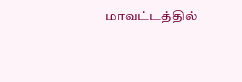மாவட்டத்தில்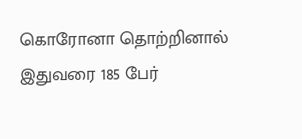கொரோனா தொற்றினால் இதுவரை 185 பேர்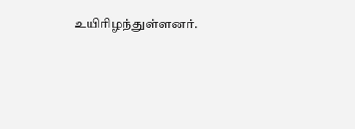உயிரிழந்துள்ளனர்.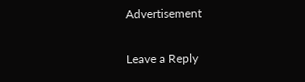Advertisement

Leave a Reply